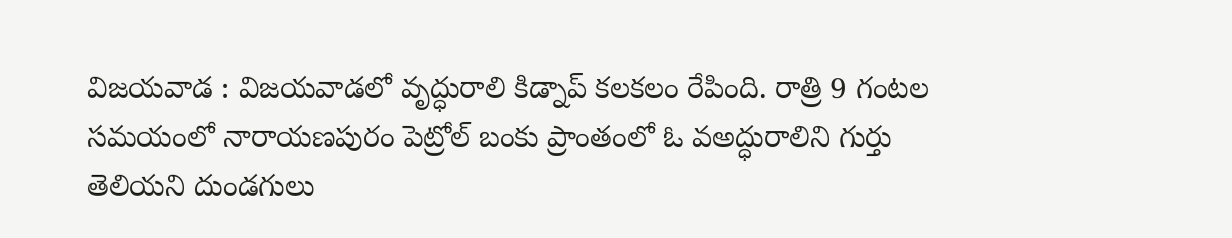విజయవాడ : విజయవాడలో వృద్ధురాలి కిడ్నాప్ కలకలం రేపింది. రాత్రి 9 గంటల సమయంలో నారాయణపురం పెట్రోల్ బంకు ప్రాంతంలో ఓ వఅద్ధురాలిని గుర్తు తెలియని దుండగులు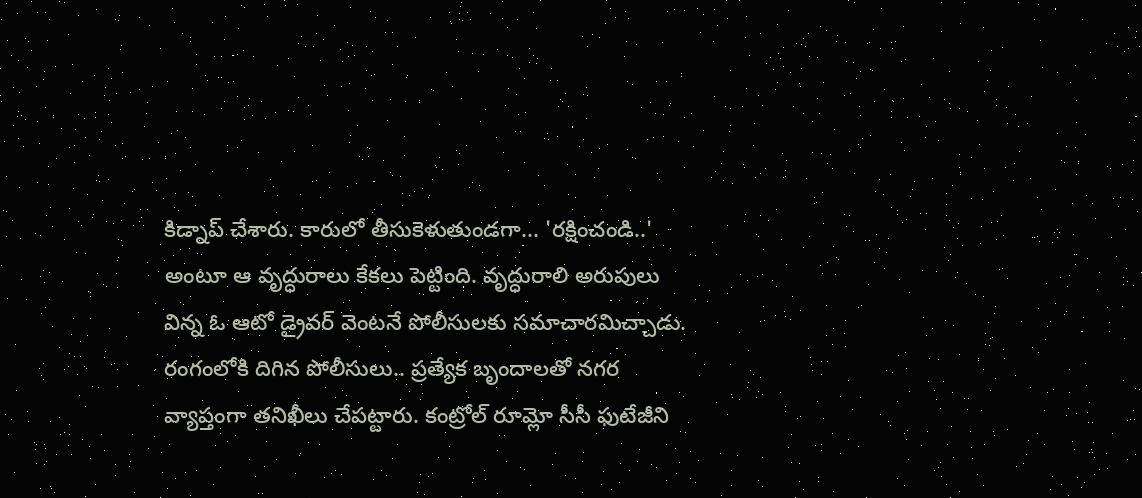కిడ్నాప్ చేశారు. కారులో తీసుకెళుతుండగా... 'రక్షించండి..' అంటూ ఆ వృద్ధురాలు కేకలు పెట్టింది. వృద్ధురాలి అరుపులు విన్న ఓ ఆటో డ్రైవర్ వెంటనే పోలీసులకు సమాచారమిచ్చాడు. రంగంలోకి దిగిన పోలీసులు.. ప్రత్యేక బృందాలతో నగర వ్యాప్తంగా తనిఖీలు చేపట్టారు. కంట్రోల్ రూమ్లో సీసీ ఫుటేజీని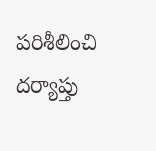పరిశీలించి దర్యాప్తు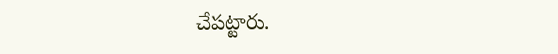చేపట్టారు.